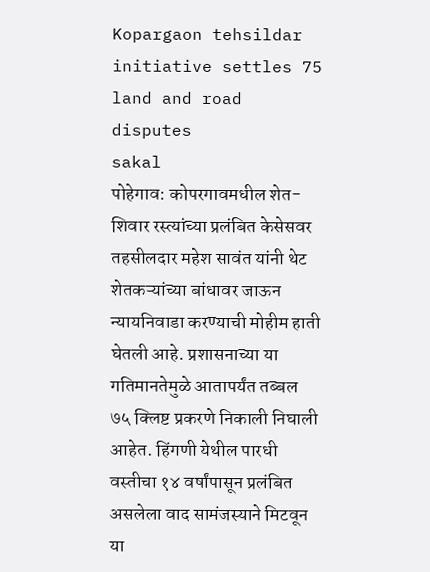Kopargaon tehsildar initiative settles 75 land and road disputes
sakal
पोहेगाव: कोपरगावमधील शेत-शिवार रस्त्यांच्या प्रलंबित केसेसवर तहसीलदार महेश सावंत यांनी थेट शेतकऱ्यांच्या बांधावर जाऊन न्यायनिवाडा करण्याची मोहीम हाती घेतली आहे. प्रशासनाच्या या गतिमानतेमुळे आतापर्यंत तब्बल ७५ क्लिष्ट प्रकरणे निकाली निघाली आहेत. हिंगणी येथील पारधी वस्तीचा १४ वर्षांपासून प्रलंबित असलेला वाद सामंजस्याने मिटवून या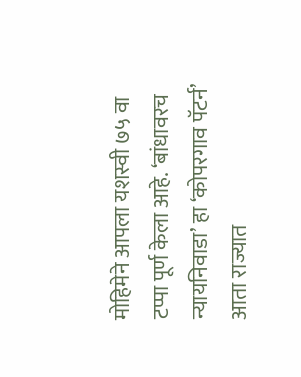मोहिमेने आपला यशस्वी ७५ वा टप्पा पूर्ण केला आहे. ‘बांधावरच न्यायनिवाडा’ हा ‘कोपरगाव पॅटर्न’ आता राज्यात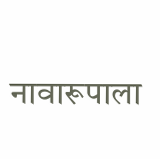नावारूपाला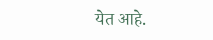येत आहे.